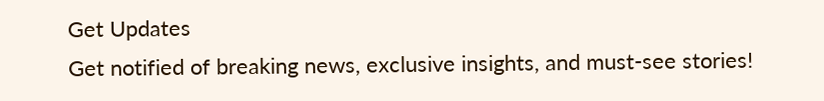Get Updates
Get notified of breaking news, exclusive insights, and must-see stories!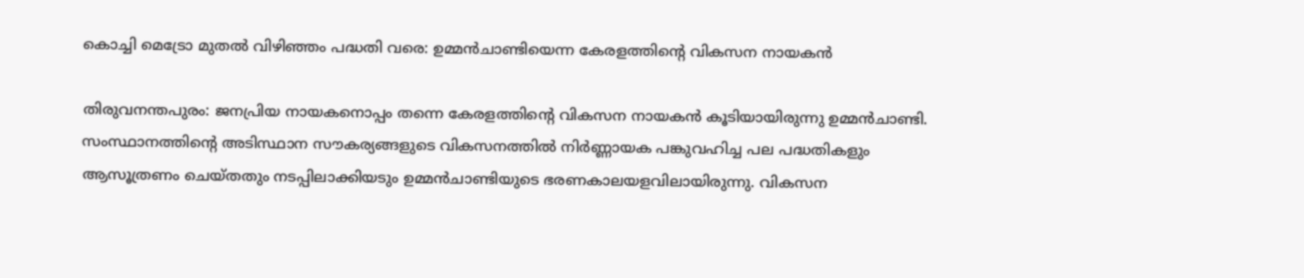കൊച്ചി മെട്രോ മുതല്‍ വിഴിഞ്ഞം പദ്ധതി വരെ: ഉമ്മന്‍ചാണ്ടിയെന്ന കേരളത്തിന്റെ വികസന നായകന്‍

തിരുവനന്തപുരം: ജനപ്രിയ നായകനൊപ്പം തന്നെ കേരളത്തിന്റെ വികസന നായകന്‍ കൂടിയായിരുന്നു ഉമ്മന്‍ചാണ്ടി. സംസ്ഥാനത്തിന്റെ അടിസ്ഥാന സൗകര്യങ്ങളുടെ വികസനത്തില്‍ നിർണ്ണായക പങ്കുവഹിച്ച പല പദ്ധതികളും ആസൂത്രണം ചെയ്തതും നടപ്പിലാക്കിയടും ഉമ്മന്‍ചാണ്ടിയുടെ ഭരണകാലയളവിലായിരുന്നു. വികസന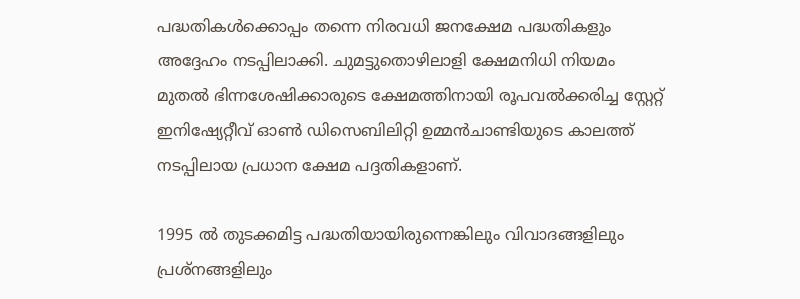പദ്ധതികള്‍ക്കൊപ്പം തന്നെ നിരവധി ജനക്ഷേമ പദ്ധതികളും അദ്ദേഹം നടപ്പിലാക്കി. ചുമട്ടുതൊഴിലാളി ക്ഷേമനിധി നിയമം മുതല്‍ ഭിന്നശേഷിക്കാരുടെ ക്ഷേമത്തിനായി രൂപവൽക്കരിച്ച സ്റ്റേറ്റ് ഇനിഷ്യേറ്റീവ് ഓൺ ഡിസെബിലിറ്റി ഉമ്മന്‍ചാണ്ടിയുടെ കാലത്ത് നടപ്പിലായ പ്രധാന ക്ഷേമ പദ്ദതികളാണ്.

1995 ല്‍ തുടക്കമിട്ട പദ്ധതിയായിരുന്നെങ്കിലും വിവാദങ്ങളിലും പ്രശ്നങ്ങളിലും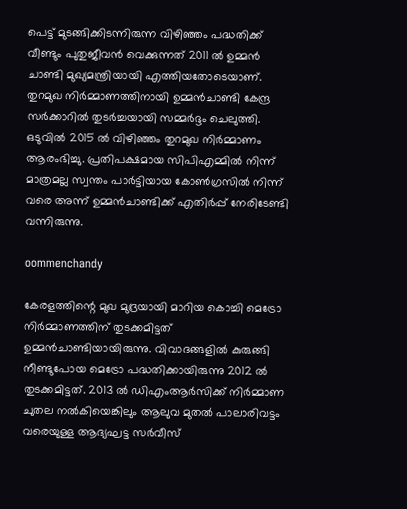പെട്ട് മുടങ്ങിക്കിടന്നിരുന്ന വിഴിഞ്ഞം പദ്ധതിക്ക് വീണ്ടും പുതുജീവന്‍ വെക്കുന്നത് 2011 ല്‍ ഉമ്മന്‍ ചാണ്ടി മുഖ്യമന്ത്രിയായി എത്തിയതോടെയാണ്. തുറമുഖ നിർമ്മാണത്തിനായി ഉമ്മന്‍ചാണ്ടി കേന്ദ്ര സർക്കാറില്‍ തുടർച്ചയായി സമ്മർദ്ദം ചെലുത്തി. ഒടുവില്‍ 2015 ല്‍ വിഴിഞ്ഞം തുറമുഖ നിർമ്മാണം ആരംഭിച്ചു. പ്രതിപക്ഷമായ സിപിഎമ്മില്‍ നിന്ന് മാത്രമല്ല സ്വന്തം പാർട്ടിയായ കോണ്‍ഗ്രസില്‍ നിന്ന് വരെ അന്ന് ഉമ്മന്‍ചാണ്ടിക്ക് എതിർപ്പ് നേരിടേണ്ടി വന്നിരുന്നു.

oommenchandy

കേരളത്തിന്റെ മുഖ മുദ്രയായി മാറിയ കൊച്ചി മെട്രോ നിർമ്മാണത്തിന് തുടക്കമിട്ടത് ഉമ്മന്‍ചാണ്ടിയായിരുന്നു. വിവാദങ്ങളില്‍ കുരുങ്ങി നീണ്ടുപോയ മെട്രോ പദ്ധതിക്കായിരുന്നു 2012 ല്‍ തുടക്കമിട്ടത്. 2013 ല്‍ ഡിഎംആർസിക്ക് നിർമ്മാണ ചുതല നല്‍കിയെങ്കിലും ആലുവ മുതൽ പാലാരിവട്ടം വരെയുള്ള ആദ്യഘട്ട സർവീസ്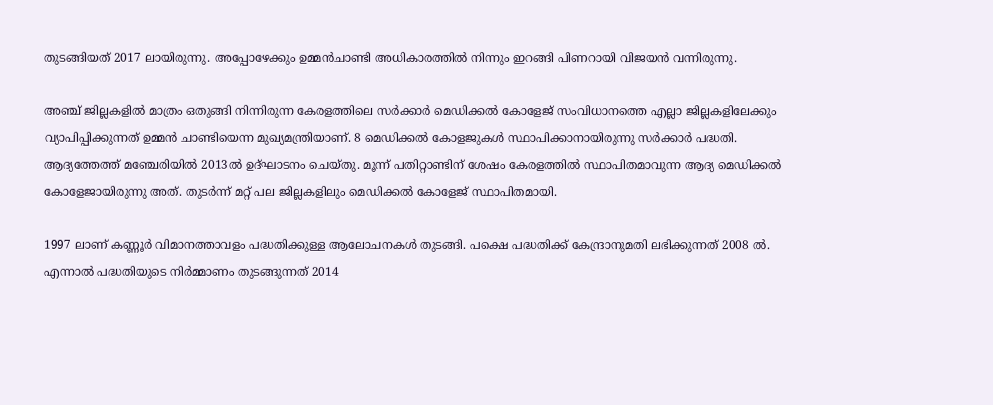തുടങ്ങിയത് 2017 ലായിരുന്നു. അപ്പോഴേക്കും ഉമ്മന്‍ചാണ്ടി അധികാരത്തില്‍ നിന്നും ഇറങ്ങി പിണറായി വിജയന്‍ വന്നിരുന്നു.

അഞ്ച് ജില്ലകളില്‍ മാത്രം ഒതുങ്ങി നിന്നിരുന്ന കേരളത്തിലെ സർക്കാർ മെഡിക്കല്‍ കോളേജ് സംവിധാനത്തെ എല്ലാ ജില്ലകളിലേക്കും വ്യാപിപ്പിക്കുന്നത് ഉമ്മന്‍ ചാണ്ടിയെന്ന മുഖ്യമന്ത്രിയാണ്. 8 മെഡിക്കൽ കോളജുകൾ സ്ഥാപിക്കാനായിരുന്നു സർക്കാർ പദ്ധതി. ആദ്യത്തേത്ത് മഞ്ചേരിയിൽ 2013ൽ ഉദ്ഘാടനം ചെയ്തു. മൂന്ന് പതിറ്റാണ്ടിന് ശേഷം കേരളത്തില്‍ സ്ഥാപിതമാവുന്ന ആദ്യ മെഡിക്കല്‍ കോളേജായിരുന്നു അത്. തുടർന്ന് മറ്റ് പല ജില്ലകളിലും മെഡിക്കല്‍ കോളേജ് സ്ഥാപിതമായി.

1997 ലാണ് കണ്ണൂർ വിമാനത്താവളം പദ്ധതിക്കുള്ള ആലോചനകള്‍ തുടങ്ങി. പക്ഷെ പദ്ധതിക്ക് കേന്ദ്രാനുമതി ലഭിക്കുന്നത് 2008 ല്‍. എന്നാല്‍ പദ്ധതിയുടെ നിർമ്മാണം തുടങ്ങുന്നത് 2014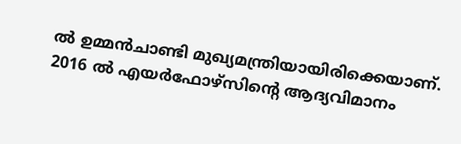ല്‍ ഉമ്മന്‍ചാണ്ടി മുഖ്യമന്ത്രിയായിരിക്കെയാണ്. 2016 ൽ എയർഫോഴ്സിന്റെ ആദ്യവിമാനം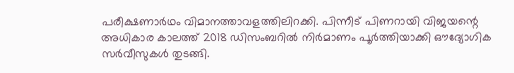പരീക്ഷണാർഥം വിമാനത്താവളത്തിലിറക്കി. പിന്നീട് പിണറായി വിജയന്റെ അധികാര കാലത്ത് 2018 ഡിസംബറിൽ നിർമാണം പൂർത്തിയാക്കി ഔദ്യോഗിക സർവീസുകൾ തുടങ്ങി.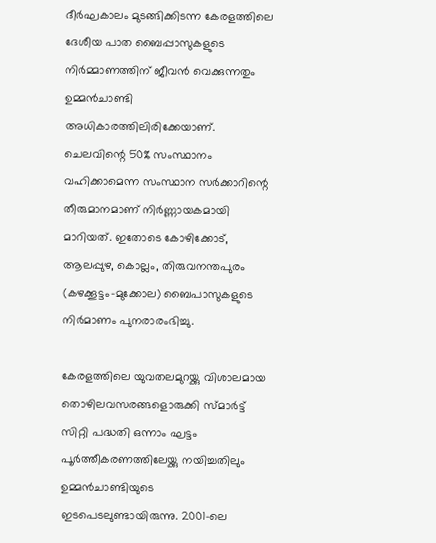ദീർഘകാലം മുടങ്ങിക്കിടന്ന കേരളത്തിലെ ദേശീയ പാത ബൈപ്പാസുകളുടെ നിർമ്മാണത്തിന് ജീവന്‍ വെക്കുന്നതും ഉമ്മന്‍ചാണ്ടി അധികാരത്തിലിരിക്കേയാണ്. ചെലവിന്റെ 50% സംസ്ഥാനം വഹിക്കാമെന്ന സംസ്ഥാന സർക്കാറിന്റെ തീരുമാനമാണ് നിർണ്ണായകമായി മാറിയത്. ഇതോടെ കോഴിക്കോട്, ആലപ്പുഴ, കൊല്ലം, തിരുവനന്തപുരം (കഴക്കൂട്ടം-മുക്കോല) ബൈപാസുകളുടെ നിർമാണം പുനരാരംഭിച്ചു.

കേരളത്തിലെ യുവതലമുറയ്ക്കു വിശാലമായ തൊഴിലവസരങ്ങളൊരുക്കി സ്മാർട്ട് സിറ്റി പദ്ധതി ഒന്നാം ഘട്ടം പൂർത്തീകരണത്തിലേയ്ക്കു നയിച്ചതിലും ഉമ്മന്‍ചാണ്ടിയുടെ ഇടപെടലുണ്ടായിരുന്നു. 2001-ലെ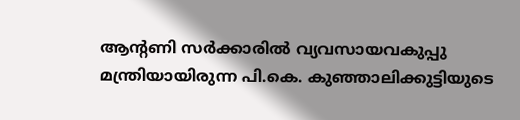ആന്റണി സര്‍ക്കാരില്‍ വ്യവസായവകുപ്പു മന്ത്രിയായിരുന്ന പി.കെ. കുഞ്ഞാലിക്കുട്ടിയുടെ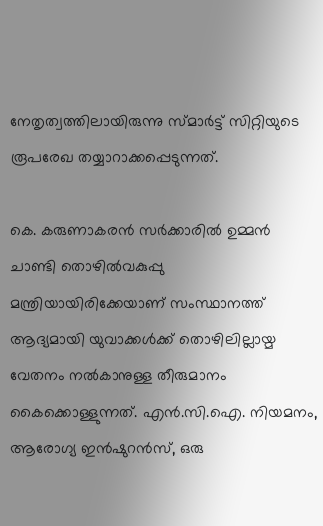നേതൃത്വത്തിലായിരുന്നു സ്മാര്‍ട്ട് സിറ്റിയുടെ രൂപരേഖ തയ്യാറാക്കപ്പെടുന്നത്.

കെ. കരുണാകരന്‍ സര്‍ക്കാരില്‍ ഉമ്മന്‍ ചാണ്ടി തൊഴില്‍വകുപ്പു മന്ത്രിയായിരിക്കേയാണ് സംസ്ഥാനത്ത് ആദ്യമായി യുവാക്കള്‍ക്ക് തൊഴിലില്ലായ്മ വേതനം നല്‍കാനുള്ള തീരുമാനം കൈക്കൊള്ളുന്നത്. എന്‍.സി.ഐ. നിയമനം, ആരോഗ്യ ഇന്‍ഷുറന്‍സ്, ഒരു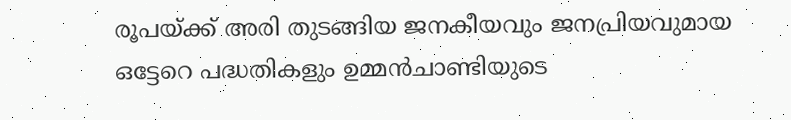രൂപയ്ക്ക് അരി തുടങ്ങിയ ജനകീയവും ജനപ്രിയവുമായ ഒട്ടേറെ പദ്ധതികളും ഉമ്മന്‍ചാണ്ടിയുടെ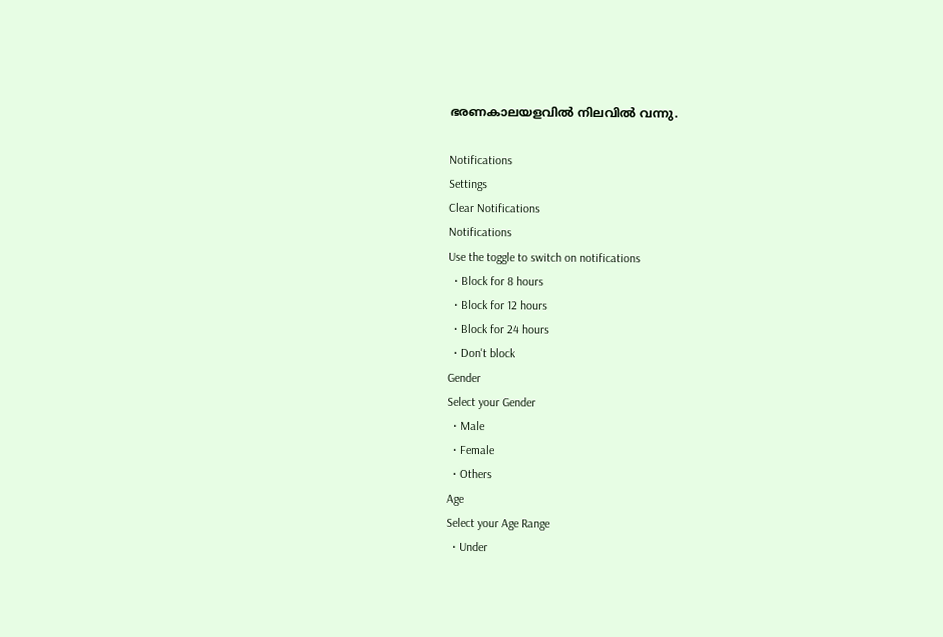ഭരണകാലയളവില്‍ നിലവില്‍ വന്നു.

Notifications
Settings
Clear Notifications
Notifications
Use the toggle to switch on notifications
  • Block for 8 hours
  • Block for 12 hours
  • Block for 24 hours
  • Don't block
Gender
Select your Gender
  • Male
  • Female
  • Others
Age
Select your Age Range
  • Under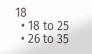18
  • 18 to 25
  • 26 to 35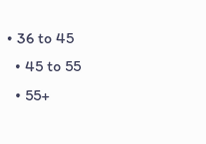• 36 to 45
  • 45 to 55
  • 55+